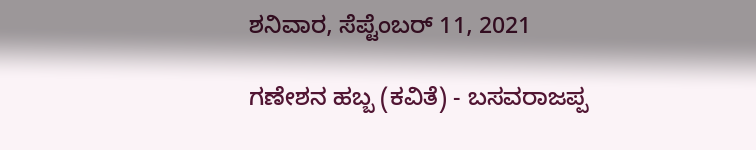ಶನಿವಾರ, ಸೆಪ್ಟೆಂಬರ್ 11, 2021

ಗಣೇಶನ ಹಬ್ಬ (ಕವಿತೆ) - ಬಸವರಾಜಪ್ಪ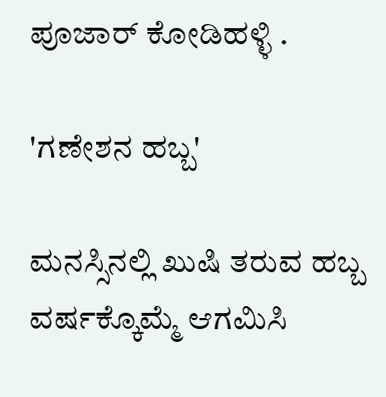ಪೂಜಾರ್ ಕೋಡಿಹಳ್ಳಿ .

'ಗಣೇಶನ ಹಬ್ಬ'

ಮನಸ್ಸಿನಲ್ಲಿ ಖುಷಿ ತರುವ ಹಬ್ಬ
ವರ್ಷಕ್ಕೊಮ್ಮೆ ಆಗಮಿಸಿ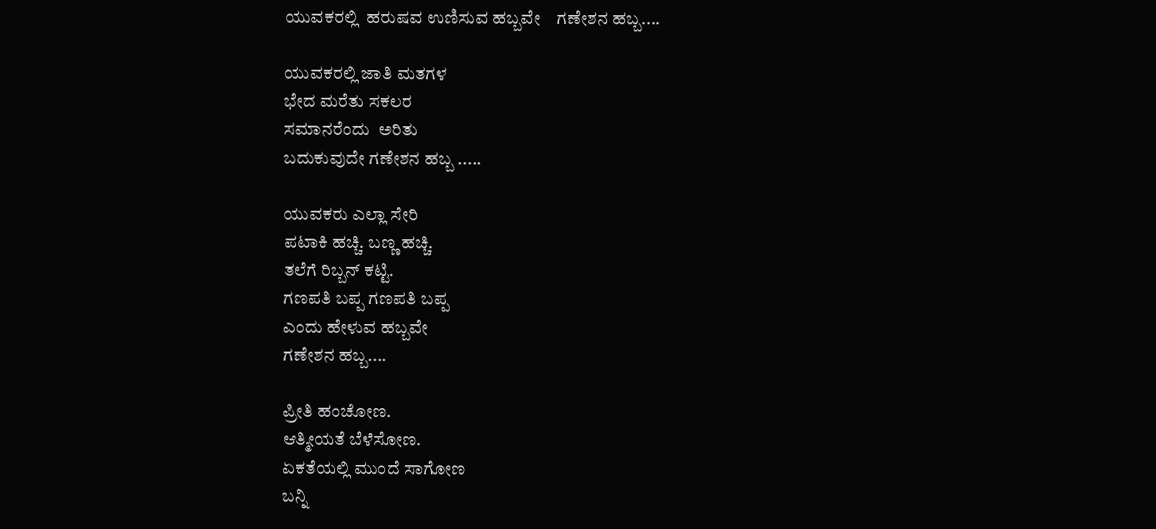ಯುವಕರಲ್ಲಿ  ಹರುಷವ ಉಣಿಸುವ ಹಬ್ಬವೇ    ಗಣೇಶನ ಹಬ್ಬ....

ಯುವಕರಲ್ಲಿ ಜಾತಿ ಮತಗಳ
ಭೇದ ಮರೆತು ಸಕಲರ
ಸಮಾನರೆಂದು  ಅರಿತು
ಬದುಕುವುದೇ ಗಣೇಶನ ಹಬ್ಬ .....

ಯುವಕರು ಎಲ್ಲಾ ಸೇರಿ
ಪಟಾಕಿ ಹಚ್ಚಿ. ಬಣ್ಣ ಹಚ್ಚಿ.
ತಲೆಗೆ ರಿಬ್ಬನ್ ಕಟ್ಟಿ.
ಗಣಪತಿ ಬಪ್ಪ ಗಣಪತಿ ಬಪ್ಪ
ಎಂದು ಹೇಳುವ ಹಬ್ಬವೇ
ಗಣೇಶನ ಹಬ್ಬ....

ಪ್ರೀತಿ ಹಂಚೋಣ.
ಆತ್ಮೀಯತೆ ಬೆಳೆಸೋಣ.
ಏಕತೆಯಲ್ಲಿ ಮುಂದೆ ಸಾಗೋಣ
ಬನ್ನಿ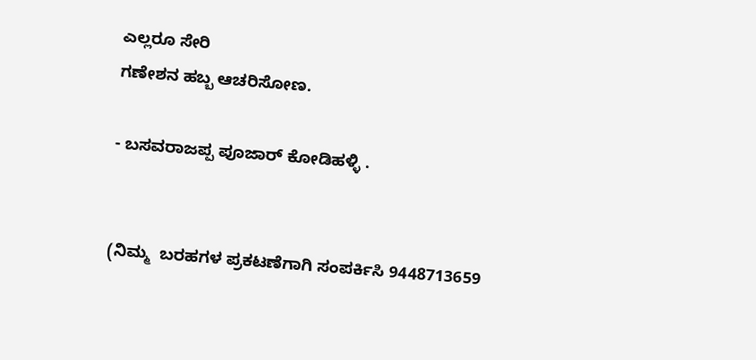ಎಲ್ಲರೂ ಸೇರಿ
ಗಣೇಶನ ಹಬ್ಬ ಆಚರಿಸೋಣ.

- ಬಸವರಾಜಪ್ಪ ಪೂಜಾರ್ ಕೋಡಿಹಳ್ಳಿ .


(ನಿಮ್ಮ  ಬರಹಗಳ ಪ್ರಕಟಣೆಗಾಗಿ ಸಂಪರ್ಕಿಸಿ 9448713659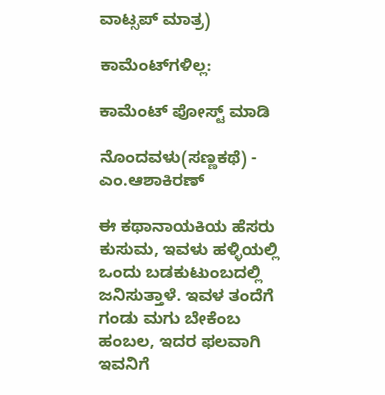ವಾಟ್ಸಪ್ ಮಾತ್ರ)

ಕಾಮೆಂಟ್‌ಗಳಿಲ್ಲ:

ಕಾಮೆಂಟ್‌‌ ಪೋಸ್ಟ್‌ ಮಾಡಿ

ನೊಂದವಳು(ಸಣ್ಣಕಥೆ) - ಎಂ.ಆಶಾಕಿರಣ್

ಈ ಕಥಾನಾಯಕಿಯ ಹೆಸರು ಕುಸುಮ, ಇವಳು ಹಳ್ಳಿಯಲ್ಲಿ ಒಂದು ಬಡಕುಟುಂಬದಲ್ಲಿ ಜನಿಸುತ್ತಾಳೆ. ಇವಳ ತಂದೆಗೆ  ಗಂಡು ಮಗು ಬೇಕೆಂಬ ಹಂಬಲ, ಇದರ ಫಲವಾಗಿ ಇವನಿಗೆ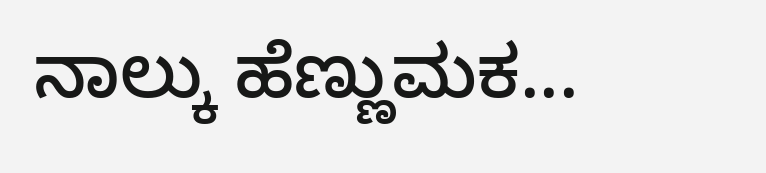ನಾಲ್ಕು ಹೆಣ್ಣುಮಕ...